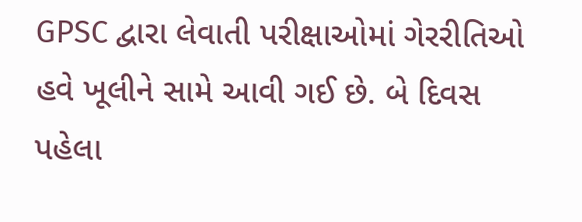GPSC દ્વારા લેવાતી પરીક્ષાઓમાં ગેરરીતિઓ હવે ખૂલીને સામે આવી ગઈ છે. બે દિવસ પહેલા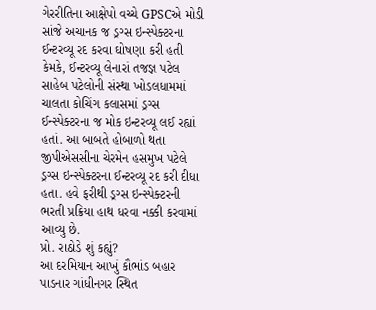ગેરરીતિના આક્ષેપો વચ્ચે GPSCએ મોડી સાંજે અચાનક જ ડ્રગ્સ ઇન્સ્પેક્ટરના ઈન્ટરવ્યૂ રદ કરવા ઘોષણા કરી હતી કેમકે, ઈન્ટરવ્યૂ લેનારાં તજજ્ઞ પટેલ સાહેબ પટેલોની સંસ્થા ખોડલધામમાં ચાલતા કોચિંગ કલાસમાં ડ્રગ્સ ઈન્સ્પેક્ટરના જ મોક ઇન્ટરવ્યૂ લઈ રહ્યાં હતાં. આ બાબતે હોબાળો થતા જીપીએસસીના ચેરમેન હસમુખ પટેલે ડ્રગ્સ ઇન્સ્પેક્ટરના ઈન્ટરવ્યૂ રદ કરી દીધા હતા. હવે ફરીથી ડ્રગ્સ ઇન્સ્પેક્ટરની ભરતી પ્રક્રિયા હાથ ધરવા નક્કી કરવામાં આવ્યુ છે.
પ્રો. રાઠોડે શું કહ્યું?
આ દરમિયાન આખું કૌભાંડ બહાર પાડનાર ગાંધીનગર સ્થિત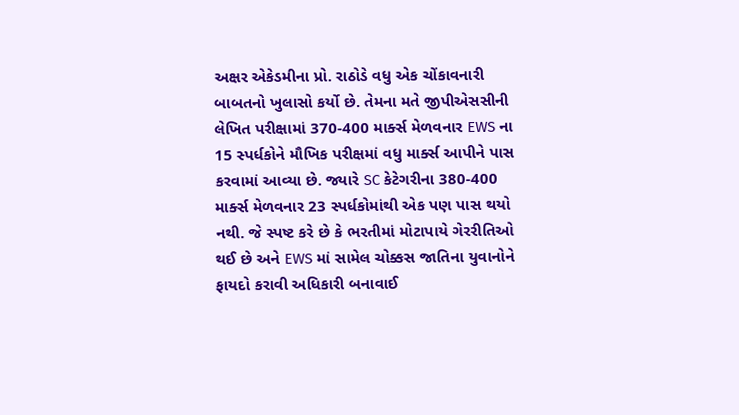અક્ષર એકેડમીના પ્રો. રાઠોડે વધુ એક ચોંકાવનારી બાબતનો ખુલાસો કર્યો છે. તેમના મતે જીપીએસસીની લેખિત પરીક્ષામાં 370-400 માર્ક્સ મેળવનાર EWS ના 15 સ્પર્ધકોને મૌખિક પરીક્ષમાં વધુ માર્ક્સ આપીને પાસ કરવામાં આવ્યા છે. જ્યારે SC કેટેગરીના 380-400 માર્ક્સ મેળવનાર 23 સ્પર્ધકોમાંથી એક પણ પાસ થયો નથી. જે સ્પષ્ટ કરે છે કે ભરતીમાં મોટાપાયે ગેરરીતિઓ થઈ છે અને EWS માં સામેલ ચોક્કસ જાતિના યુવાનોને ફાયદો કરાવી અધિકારી બનાવાઈ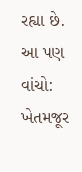રહ્યા છે.
આ પણ વાંચો: ખેતમજૂર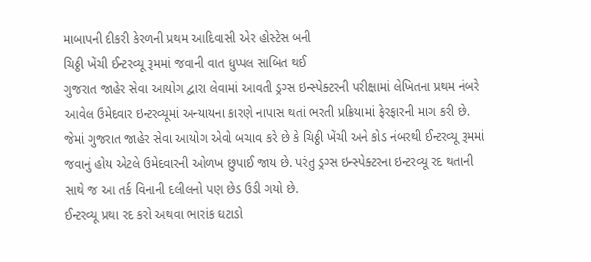માબાપની દીકરી કેરળની પ્રથમ આદિવાસી એર હોસ્ટેસ બની
ચિઠ્ઠી ખેંચી ઈન્ટરવ્યૂ રૂમમાં જવાની વાત ધુપ્પલ સાબિત થઈ
ગુજરાત જાહેર સેવા આયોગ દ્વારા લેવામાં આવતી ડ્રગ્સ ઇન્સ્પેક્ટરની પરીક્ષામાં લેખિતના પ્રથમ નંબરે આવેલ ઉમેદવાર ઇન્ટરવ્યૂમાં અન્યાયના કારણે નાપાસ થતાં ભરતી પ્રક્રિયામાં ફેરફારની માગ કરી છે. જેમાં ગુજરાત જાહેર સેવા આયોગ એવો બચાવ કરે છે કે ચિઠ્ઠી ખેંચી અને કોડ નંબરથી ઈન્ટરવ્યૂ રૂમમાં જવાનું હોય એટલે ઉમેદવારની ઓળખ છુપાઈ જાય છે. પરંતુ ડ્રગ્સ ઇન્સ્પેક્ટરના ઇન્ટરવ્યૂ રદ થતાની સાથે જ આ તર્ક વિનાની દલીલનો પણ છેડ ઉડી ગયો છે.
ઈન્ટરવ્યૂ પ્રથા રદ કરો અથવા ભારાંક ઘટાડો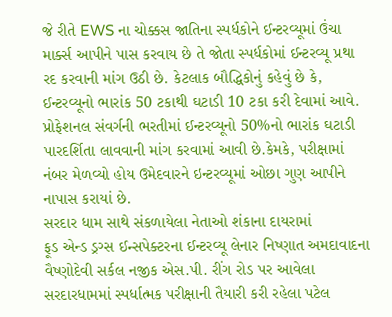જે રીતે EWS ના ચોક્કસ જાતિના સ્પર્ધકોને ઈન્ટરવ્યૂમાં ઉંચા માર્ક્સ આપીને પાસ કરવાય છે તે જોતા સ્પર્ધકોમાં ઈન્ટરવ્યૂ પ્રથા રદ કરવાની માંગ ઉઠી છે. કેટલાક બૌદ્ધિકોનું કહેવું છે કે, ઈન્ટરવ્યૂનો ભારાંક 50 ટકાથી ઘટાડી 10 ટકા કરી દેવામાં આવે. પ્રોફેશનલ સંવર્ગની ભરતીમાં ઈન્ટરવ્યૂનો 50%નો ભારાંક ઘટાડી પારદર્શિતા લાવવાની માંગ કરવામાં આવી છે.કેમકે, પરીક્ષામાં નંબર મેળવ્યો હોય ઉમેદવારને ઇન્ટરવ્યૂમાં ઓછા ગુણ આપીને નાપાસ કરાયાં છે.
સરદાર ધામ સાથે સંકળાયેલા નેતાઓ શંકાના દાયરામાં
ફૂડ એન્ડ ડ્રગ્સ ઈન્સપેક્ટરના ઈન્ટરવ્યૂ લેનાર નિષ્ણાત અમદાવાદના વૈષ્ણોદેવી સર્કલ નજીક એસ.પી. રીંગ રોડ પર આવેલા સરદારધામમાં સ્પર્ધાત્મક પરીક્ષાની તૈયારી કરી રહેલા પટેલ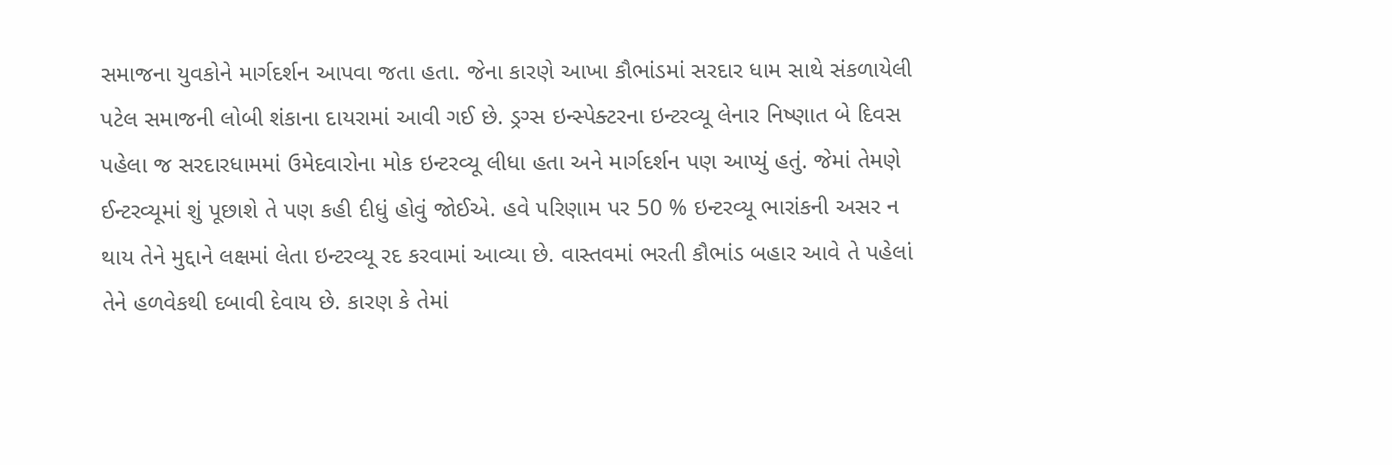સમાજના યુવકોને માર્ગદર્શન આપવા જતા હતા. જેના કારણે આખા કૌભાંડમાં સરદાર ધામ સાથે સંકળાયેલી પટેલ સમાજની લોબી શંકાના દાયરામાં આવી ગઈ છે. ડ્રગ્સ ઇન્સ્પેક્ટરના ઇન્ટરવ્યૂ લેનાર નિષ્ણાત બે દિવસ પહેલા જ સરદારધામમાં ઉમેદવારોના મોક ઇન્ટરવ્યૂ લીધા હતા અને માર્ગદર્શન પણ આપ્યું હતું. જેમાં તેમણે ઈન્ટરવ્યૂમાં શું પૂછાશે તે પણ કહી દીધું હોવું જોઈએ. હવે પરિણામ પર 50 % ઇન્ટરવ્યૂ ભારાંકની અસર ન થાય તેને મુદ્દાને લક્ષમાં લેતા ઇન્ટરવ્યૂ રદ કરવામાં આવ્યા છે. વાસ્તવમાં ભરતી કૌભાંડ બહાર આવે તે પહેલાં તેને હળવેકથી દબાવી દેવાય છે. કારણ કે તેમાં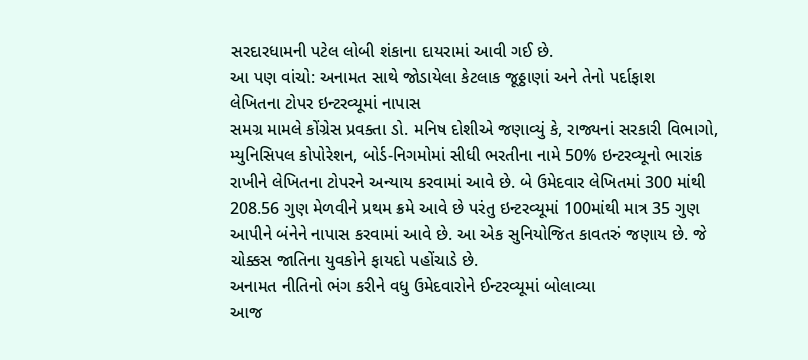સરદારધામની પટેલ લોબી શંકાના દાયરામાં આવી ગઈ છે.
આ પણ વાંચો: અનામત સાથે જોડાયેલા કેટલાક જૂઠ્ઠાણાં અને તેનો પર્દાફાશ
લેખિતના ટોપર ઇન્ટરવ્યૂમાં નાપાસ
સમગ્ર મામલે કોંગ્રેસ પ્રવક્તા ડો. મનિષ દોશીએ જણાવ્યું કે, રાજ્યનાં સરકારી વિભાગો, મ્યુનિસિપલ કોપોરેશન, બોર્ડ-નિગમોમાં સીધી ભરતીના નામે 50% ઇન્ટરવ્યૂનો ભારાંક રાખીને લેખિતના ટોપરને અન્યાય કરવામાં આવે છે. બે ઉમેદવાર લેખિતમાં 300 માંથી 208.56 ગુણ મેળવીને પ્રથમ ક્રમે આવે છે પરંતુ ઇન્ટરવ્યૂમાં 100માંથી માત્ર 35 ગુણ આપીને બંનેને નાપાસ કરવામાં આવે છે. આ એક સુનિયોજિત કાવતરું જણાય છે. જે ચોક્કસ જાતિના યુવકોને ફાયદો પહોંચાડે છે.
અનામત નીતિનો ભંગ કરીને વધુ ઉમેદવારોને ઈન્ટરવ્યૂમાં બોલાવ્યા
આજ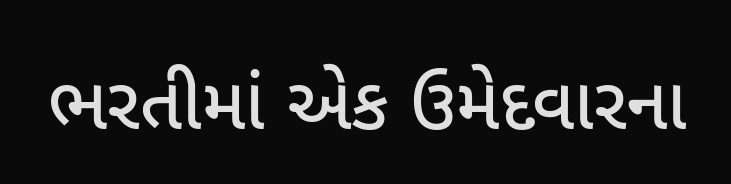ભરતીમાં એક ઉમેદવારના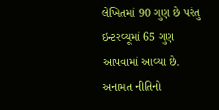લેખિતમાં 90 ગુણ છે પરંતુ ઇન્ટરવ્યૂમાં 65 ગુણ આપવામાં આવ્યા છે. અનામત નીતિનો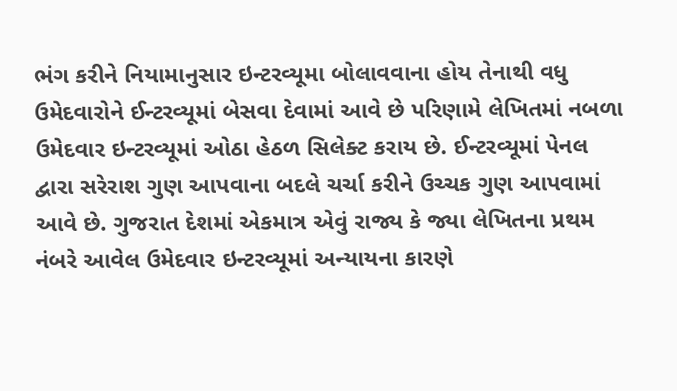ભંગ કરીને નિયામાનુસાર ઇન્ટરવ્યૂમા બોલાવવાના હોય તેનાથી વધુ ઉમેદવારોને ઈન્ટરવ્યૂમાં બેસવા દેવામાં આવે છે પરિણામે લેખિતમાં નબળા ઉમેદવાર ઇન્ટરવ્યૂમાં ઓઠા હેઠળ સિલેક્ટ કરાય છે. ઈન્ટરવ્યૂમાં પેનલ દ્વારા સરેરાશ ગુણ આપવાના બદલે ચર્ચા કરીને ઉચ્ચક ગુણ આપવામાં આવે છે. ગુજરાત દેશમાં એકમાત્ર એવું રાજ્ય કે જ્યા લેખિતના પ્રથમ નંબરે આવેલ ઉમેદવાર ઇન્ટરવ્યૂમાં અન્યાયના કારણે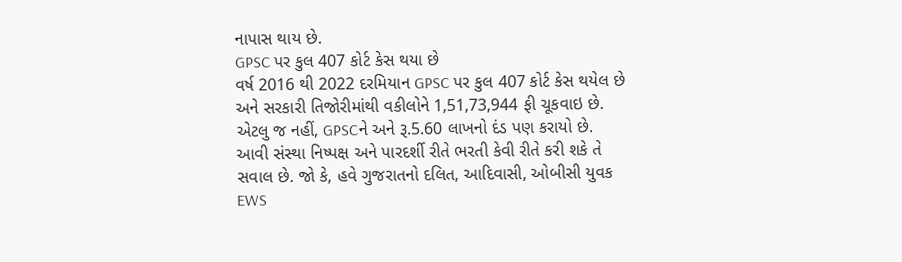નાપાસ થાય છે.
GPSC પર કુલ 407 કોર્ટ કેસ થયા છે
વર્ષ 2016 થી 2022 દરમિયાન GPSC પર કુલ 407 કોર્ટ કેસ થયેલ છે અને સરકારી તિજોરીમાંથી વકીલોને 1,51,73,944 ફી ચૂકવાઇ છે. એટલુ જ નહીં, GPSCને અને રૂ.5.60 લાખનો દંડ પણ કરાયો છે. આવી સંસ્થા નિષ્પક્ષ અને પારદર્શી રીતે ભરતી કેવી રીતે કરી શકે તે સવાલ છે. જો કે, હવે ગુજરાતનો દલિત, આદિવાસી, ઓબીસી યુવક EWS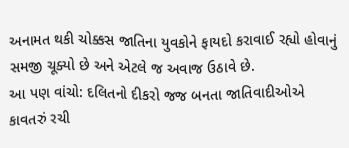અનામત થકી ચોક્કસ જાતિના યુવકોને ફાયદો કરાવાઈ રહ્યો હોવાનું સમજી ચૂક્યો છે અને એટલે જ અવાજ ઉઠાવે છે.
આ પણ વાંચો: દલિતનો દીકરો જજ બનતા જાતિવાદીઓએ કાવતરું રચી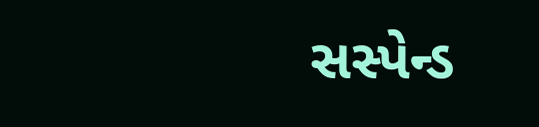સસ્પેન્ડ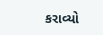કરાવ્યો